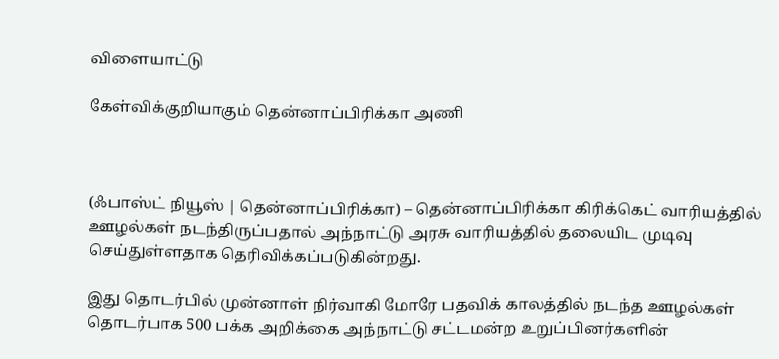விளையாட்டு

கேள்விக்குறியாகும் தென்னாப்பிரிக்கா அணி



(ஃபாஸ்ட் நியூஸ் | தென்னாப்பிரிக்கா) – தென்னாப்பிரிக்கா கிரிக்கெட் வாரியத்தில் ஊழல்கள் நடந்திருப்பதால் அந்நாட்டு அரசு வாரியத்தில் தலையிட முடிவு செய்துள்ளதாக தெரிவிக்கப்படுகின்றது.

இது தொடர்பில் முன்னாள் நிர்வாகி மோரே பதவிக் காலத்தில் நடந்த ஊழல்கள் தொடர்பாக 500 பக்க அறிக்கை அந்நாட்டு சட்டமன்ற உறுப்பினர்களின்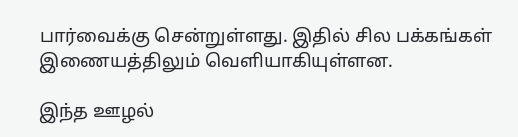பார்வைக்கு சென்றுள்ளது. இதில் சில பக்கங்கள் இணையத்திலும் வெளியாகியுள்ளன.

இந்த ஊழல்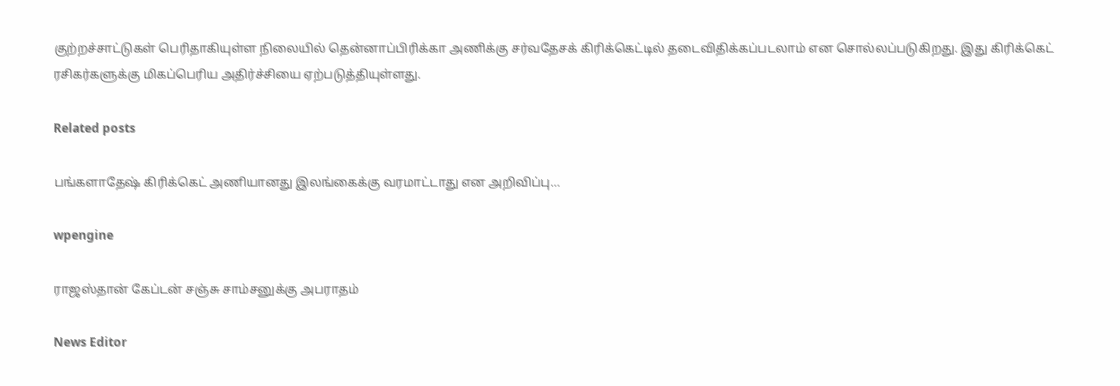குற்றச்சாட்டுகள் பெரிதாகியுள்ள நிலையில் தென்னாப்பிரிக்கா அணிக்கு சர்வதேசக் கிரிக்கெட்டில் தடைவிதிக்கப்படலாம் என சொல்லப்படுகிறது. இது கிரிக்கெட் ரசிகர்களுக்கு மிகப்பெரிய அதிர்ச்சியை ஏற்படுத்தியுள்ளது.

Related posts

பங்களாதேஷ் கிரிக்கெட் அணியானது இலங்கைக்கு வரமாட்டாது என அறிவிப்பு…

wpengine

ராஜஸ்தான் கேப்டன் சஞ்சு சாம்சனுக்கு அபராதம்

News Editor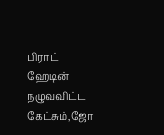பிராட் ஹேடின் நழுவவிட்ட கேட்சும்,ஜோ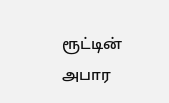ரூட்டின் அபார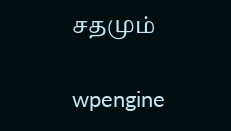சதமும்

wpengine